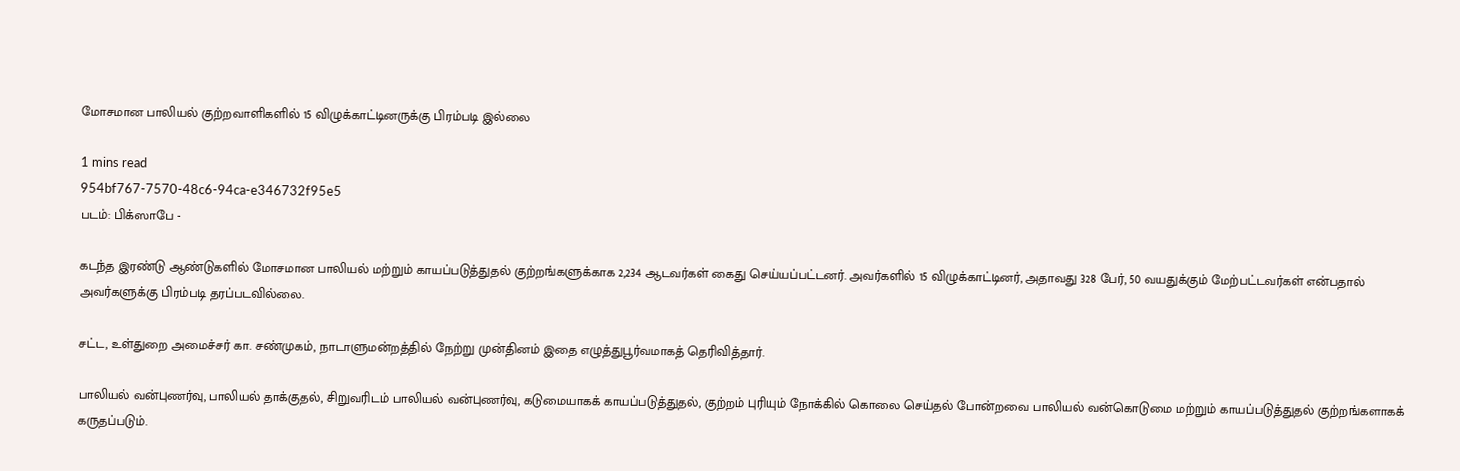மோசமான பாலியல் குற்றவாளிகளில் 15 விழுக்காட்டினருக்கு பிரம்படி இல்லை

1 mins read
954bf767-7570-48c6-94ca-e346732f95e5
படம்: பிக்ஸாபே -

கடந்த இரண்டு ஆண்டுகளில் மோசமான பாலியல் மற்றும் காயப்படுத்துதல் குற்றங்களுக்காக 2,234 ஆடவர்கள் கைது செய்யப்பட்டனர். அவர்களில் 15 விழுக்காட்டினர், அதாவது 328 பேர், 50 வயதுக்கும் மேற்பட்டவர்கள் என்பதால் அவர்களுக்கு பிரம்படி தரப்படவில்லை.

சட்ட, உள்துறை அமைச்சர் கா. சண்முகம், நாடாளுமன்றத்தில் நேற்று முன்தினம் இதை எழுத்துபூர்வமாகத் தெரிவித்தார்.

பாலியல் வன்புணர்வு, பாலியல் தாக்குதல், சிறுவரிடம் பாலியல் வன்புணர்வு, கடுமையாகக் காயப்படுத்துதல், குற்றம் புரியும் நோக்கில் கொலை செய்தல் போன்றவை பாலியல் வன்கொடுமை மற்றும் காயப்படுத்துதல் குற்றங்களாகக் கருதப்படும்.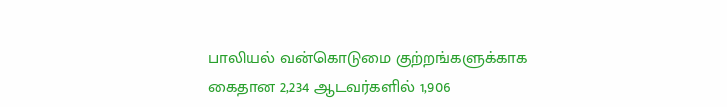பாலியல் வன்கொடுமை குற்றங்களுக்காக கைதான 2,234 ஆடவர்களில் 1,906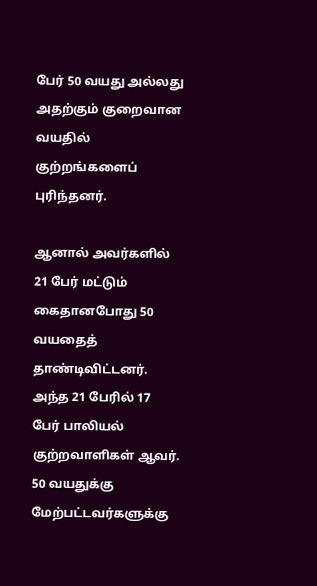பேர் 50 வயது அல்லது அதற்கும் குறைவான வயதில் குற்றங்களைப் புரிந்தனர்.

ஆனால் அவர்களில் 21 பேர் மட்டும் கைதானபோது 50 வயதைத் தாண்டிவிட்டனர். அந்த 21 பேரில் 17 பேர் பாலியல் குற்றவாளிகள் ஆவர். 50 வயதுக்கு மேற்பட்டவர்களுக்கு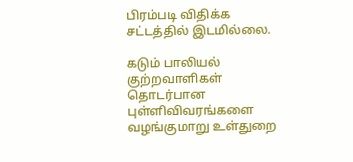பிரம்படி விதிக்க சட்டத்தில் இடமில்லை.

கடும் பாலியல் குற்றவாளிகள் தொடர்பான புள்ளிவிவரங்களை வழங்குமாறு உள்துறை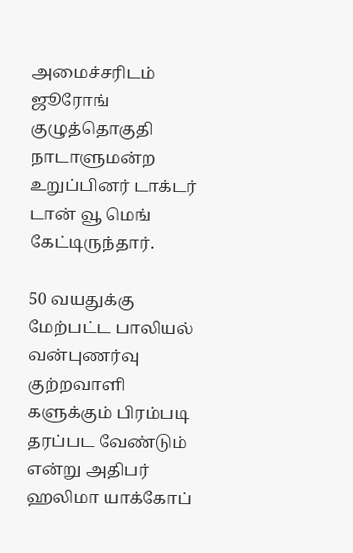அமைச்சரிடம் ஜூரோங் குழுத்தொகுதி நாடாளுமன்ற உறுப்பினர் டாக்டர் டான் வூ மெங் கேட்டிருந்தார்.

50 வயதுக்கு மேற்பட்ட பாலியல் வன்புணர்வு குற்றவாளி களுக்கும் பிரம்படி தரப்பட வேண்டும் என்று அதிபர் ஹலிமா யாக்கோப்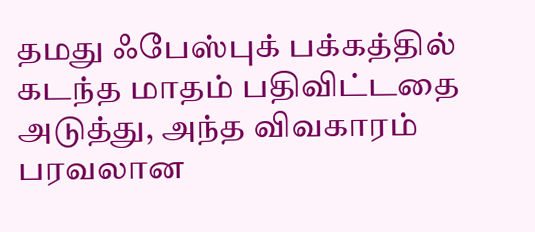தமது ஃபேஸ்புக் பக்கத்தில் கடந்த மாதம் பதிவிட்டதை அடுத்து, அந்த விவகாரம் பரவலான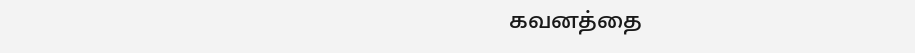கவனத்தை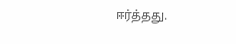ஈர்த்தது.